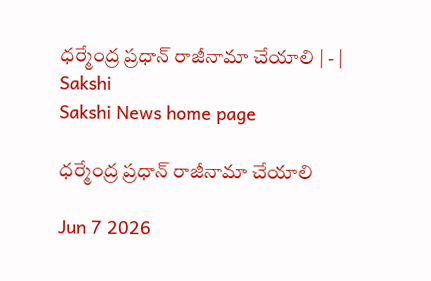ధర్మేంద్ర ప్రధాన్‌ రాజీనామా చేయాలి | - | Sakshi
Sakshi News home page

ధర్మేంద్ర ప్రధాన్‌ రాజీనామా చేయాలి

Jun 7 2026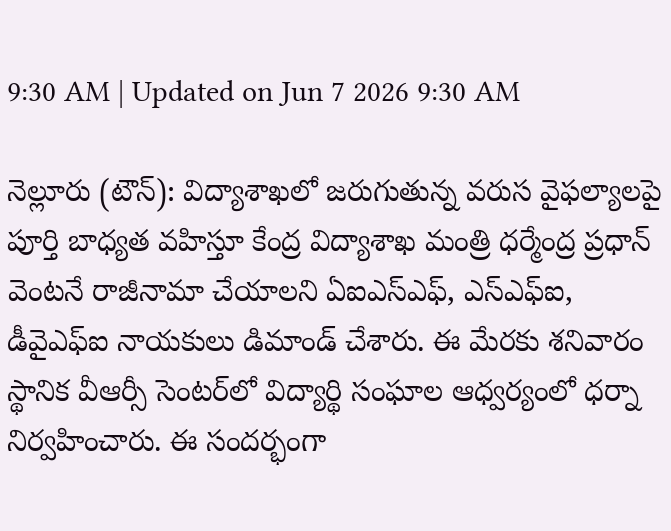9:30 AM | Updated on Jun 7 2026 9:30 AM

నెల్లూరు (టౌన్‌): విద్యాశాఖలో జరుగుతున్న వరుస వైఫల్యాలపై పూర్తి బాధ్యత వహిస్తూ కేంద్ర విద్యాశాఖ మంత్రి ధర్మేంద్ర ప్రధాన్‌ వెంటనే రాజీనామా చేయాలని ఏఐఎస్‌ఎఫ్‌, ఎస్‌ఎఫ్‌ఐ, డీవైఎఫ్‌ఐ నాయకులు డిమాండ్‌ చేశారు. ఈ మేరకు శనివారం స్థానిక వీఆర్సీ సెంటర్‌లో విద్యార్థి సంఘాల ఆధ్వర్యంలో ధర్నా నిర్వహించారు. ఈ సందర్భంగా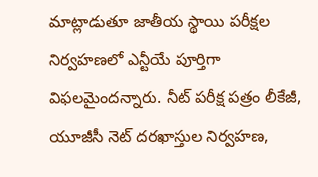మాట్లాడుతూ జాతీయ స్థాయి పరీక్షల నిర్వహణలో ఎన్టీయే పూర్తిగా విఫలమైందన్నారు. నీట్‌ పరీక్ష పత్రం లీకేజీ, యూజీసీ నెట్‌ దరఖాస్తుల నిర్వహణ,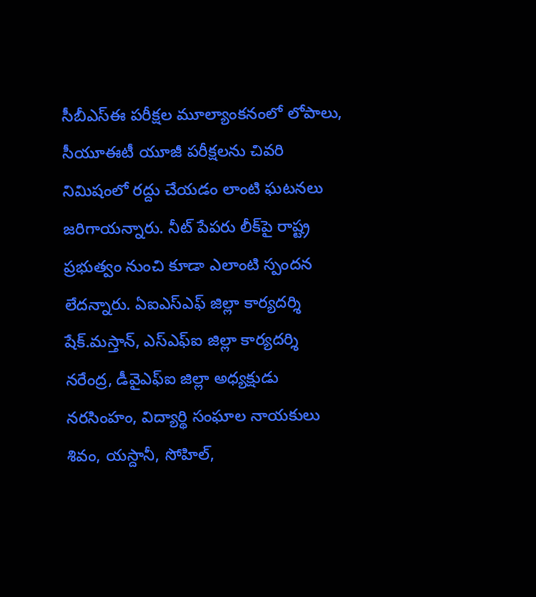సీబీఎస్‌ఈ పరీక్షల మూల్యాంకనంలో లోపాలు, సీయూఈటీ యూజీ పరీక్షలను చివరి నిమిషంలో రద్దు చేయడం లాంటి ఘటనలు జరిగాయన్నారు. నీట్‌ పేపరు లీక్‌పై రాష్ట్ర ప్రభుత్వం నుంచి కూడా ఎలాంటి స్పందన లేదన్నారు. ఏఐఎస్‌ఎఫ్‌ జిల్లా కార్యదర్శి షేక్‌.మస్తాన్‌, ఎస్‌ఎఫ్‌ఐ జిల్లా కార్యదర్శి నరేంద్ర, డీవైఎఫ్‌ఐ జిల్లా అధ్యక్షుడు నరసింహం, విద్యార్థి సంఘాల నాయకులు శివం, యస్దానీ, సోహిల్‌,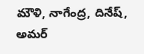మౌళి, నాగేంద్ర, దినేష్‌, అమర్‌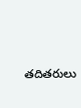తదితరులు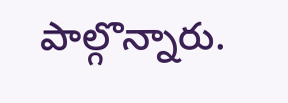పాల్గొన్నారు.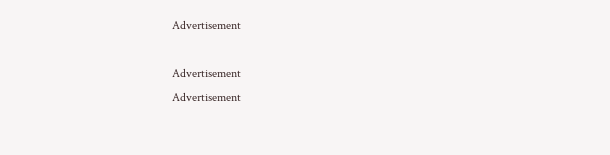Advertisement

Advertisement
Advertisement